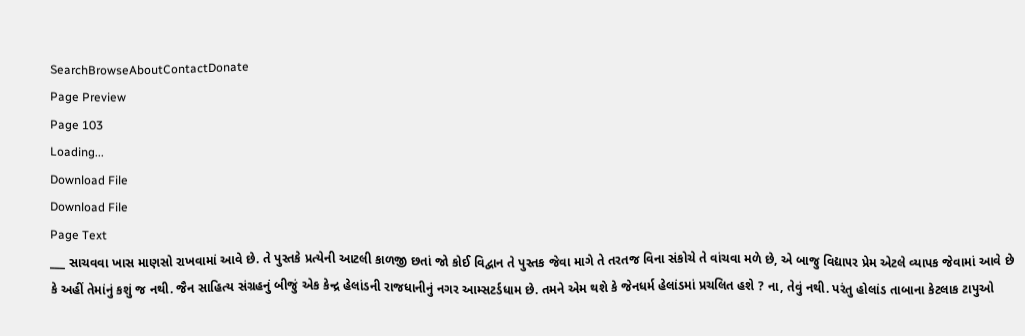SearchBrowseAboutContactDonate
Page Preview
Page 103
Loading...
Download File
Download File
Page Text
___ સાચવવા ખાસ માણસો રાખવામાં આવે છે. તે પુસ્તકે પ્રત્યેની આટલી કાળજી છતાં જો કોઈ વિદ્વાન તે પુસ્તક જેવા માગે તે તરતજ વિના સંકોચે તે વાંચવા મળે છે, એ બાજુ વિદ્યા૫ર પ્રેમ એટલે વ્યાપક જેવામાં આવે છે કે અહીં તેમાંનું કશું જ નથી. જૈન સાહિત્ય સંગ્રહનું બીજું એક કેન્દ્ર હેલાંડની રાજધાનીનું નગર આમ્સટર્ડધામ છે. તમને એમ થશે કે જેનધર્મ હેલાંડમાં પ્રચલિત હશે ? ના, તેવું નથી. પરંતુ હોલાંડ તાબાના કેટલાક ટાપુઓ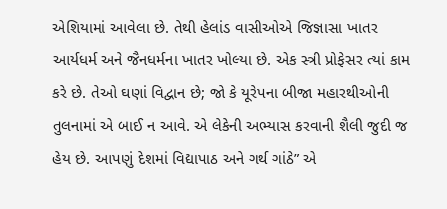એશિયામાં આવેલા છે. તેથી હેલાંડ વાસીઓએ જિજ્ઞાસા ખાતર આર્યધર્મ અને જૈનધર્મના ખાતર ખોલ્યા છે. એક સ્ત્રી પ્રોફેસર ત્યાં કામ કરે છે. તેઓ ઘણાં વિદ્વાન છે; જો કે યૂરેપના બીજા મહારથીઓની તુલનામાં એ બાઈ ન આવે. એ લેકેની અભ્યાસ કરવાની શૈલી જુદી જ હેય છે. આપણું દેશમાં વિદ્યાપાઠ અને ગર્થ ગાંઠે” એ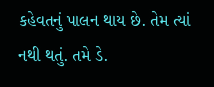કહેવતનું પાલન થાય છે. તેમ ત્યાં નથી થતું. તમે ડે.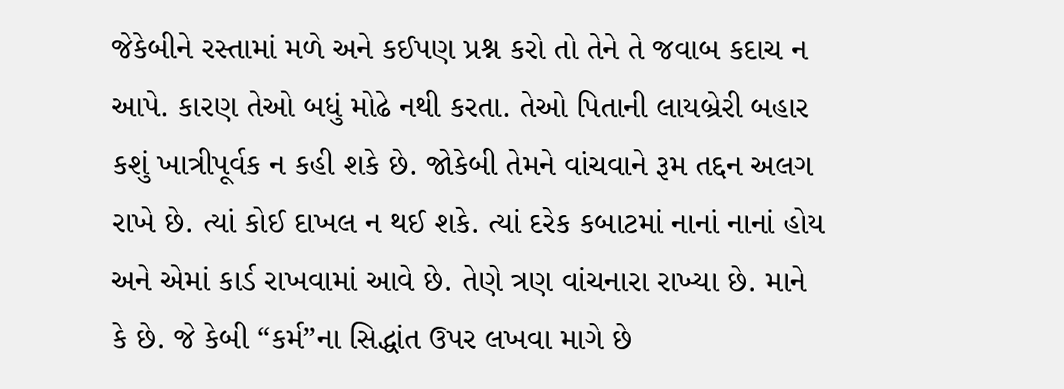જેકેબીને રસ્તામાં મળે અને કઈપણ પ્રશ્ન કરો તો તેને તે જવાબ કદાચ ન આપે. કારણ તેઓ બધું મોઢે નથી કરતા. તેઓ પિતાની લાયબ્રેરી બહાર કશું ખાત્રીપૂર્વક ન કહી શકે છે. જોકેબી તેમને વાંચવાને રૂમ તદ્દન અલગ રાખે છે. ત્યાં કોઈ દાખલ ન થઈ શકે. ત્યાં દરેક કબાટમાં નાનાં નાનાં હોય અને એમાં કાર્ડ રાખવામાં આવે છે. તેણે ત્રણ વાંચનારા રાખ્યા છે. માને કે છે. જે કેબી “કર્મ”ના સિદ્ધાંત ઉપર લખવા માગે છે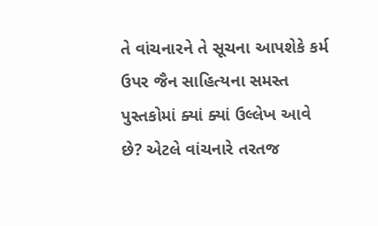તે વાંચનારને તે સૂચના આપશેકે કર્મ ઉપર જૈન સાહિત્યના સમસ્ત પુસ્તકોમાં ક્યાં ક્યાં ઉલ્લેખ આવે છે? એટલે વાંચનારે તરતજ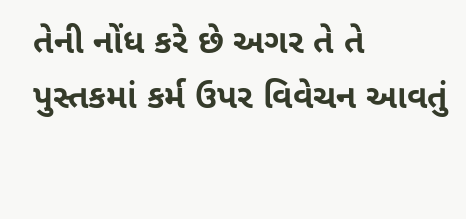તેની નોંધ કરે છે અગર તે તે પુસ્તકમાં કર્મ ઉપર વિવેચન આવતું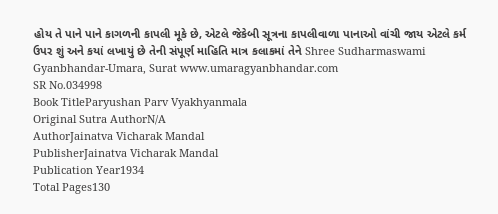હોય તે પાને પાને કાગળની કાપલી મૂકે છે, એટલે જેકેબી સૂત્રના કાપલીવાળા પાનાઓ વાંચી જાય એટલે કર્મ ઉપર શું અને કયાં લખાયું છે તેની સંપૂર્ણ માહિતિ માત્ર કલાકમાં તેને Shree Sudharmaswami Gyanbhandar-Umara, Surat www.umaragyanbhandar.com
SR No.034998
Book TitleParyushan Parv Vyakhyanmala
Original Sutra AuthorN/A
AuthorJainatva Vicharak Mandal
PublisherJainatva Vicharak Mandal
Publication Year1934
Total Pages130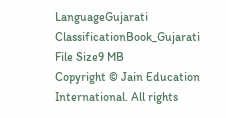LanguageGujarati
ClassificationBook_Gujarati
File Size9 MB
Copyright © Jain Education International. All rights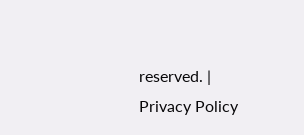reserved. | Privacy Policy